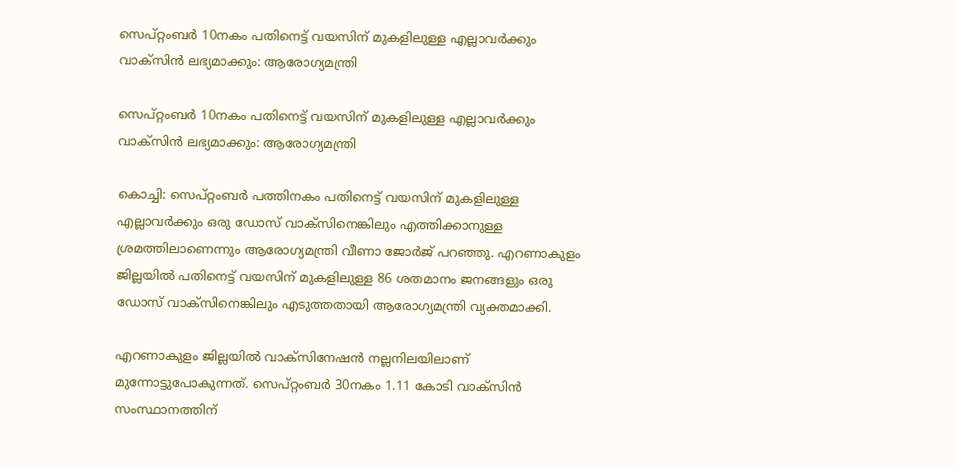സെപ്റ്റംബര്‍ 10നകം പതിനെട്ട് വയസിന് മുകളിലുള്ള എല്ലാവര്‍ക്കും വാക്‌സിൻ ലഭ്യമാക്കും: ആരോഗ്യമന്ത്രി

സെപ്റ്റംബര്‍ 10നകം പതിനെട്ട് വയസിന് മുകളിലുള്ള എല്ലാവര്‍ക്കും വാക്‌സിൻ ലഭ്യമാക്കും: ആരോഗ്യമന്ത്രി

കൊച്ചി: സെപ്റ്റംബര്‍ പത്തിനകം പതിനെട്ട് വയസിന് മുകളിലുള്ള എല്ലാവര്‍ക്കും ഒരു ഡോസ് വാക്‌സിനെങ്കിലും എത്തിക്കാനുള്ള ശ്രമത്തിലാണെന്നും ആരോഗ്യമന്ത്രി വീണാ ജോര്‍ജ് പറഞ്ഞു. എറണാകുളം ജില്ലയില്‍ പതിനെട്ട് വയസിന് മുകളിലുള്ള 86 ശതമാനം ജനങ്ങളും ഒരു ഡോസ് വാക്‌സിനെങ്കിലും എടുത്തതായി ആരോഗ്യമന്ത്രി വ്യക്തമാക്കി.

എറണാകുളം ജില്ലയില്‍ വാക്‌സിനേഷന്‍ നല്ലനിലയിലാണ് മുന്നോട്ടുപോകുന്നത്. സെപ്റ്റംബര്‍ 30നകം 1.11 കോടി വാക്‌സിന്‍ സംസ്ഥാനത്തിന്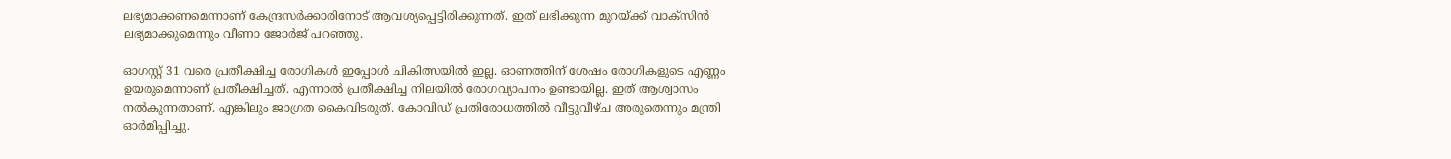ലഭ്യമാക്കണമെന്നാണ് കേന്ദ്രസര്‍ക്കാരിനോട് ആവശ്യപ്പെട്ടിരിക്കുന്നത്. ഇത് ലഭിക്കുന്ന മുറയ്ക്ക് വാക്‌സിന്‍ ലഭ്യമാക്കുമെന്നും വീണാ ജോര്‍ജ് പറഞ്ഞു.

ഓഗസ്റ്റ് 31 വരെ പ്രതീക്ഷിച്ച രോഗികള്‍ ഇപ്പോള്‍ ചികിത്സയില്‍ ഇല്ല. ഓണത്തിന് ശേഷം രോഗികളുടെ എണ്ണം ഉയരുമെന്നാണ് പ്രതീക്ഷിച്ചത്. എന്നാല്‍ പ്രതീക്ഷിച്ച നിലയില്‍ രോഗവ്യാപനം ഉണ്ടായില്ല. ഇത് ആശ്വാസം നല്‍കുന്നതാണ്. എങ്കിലും ജാഗ്രത കൈവിടരുത്. കോവിഡ് പ്രതിരോധത്തില്‍ വീട്ടുവീഴ്ച അരുതെന്നും മന്ത്രി ഓർമിപ്പിച്ചു.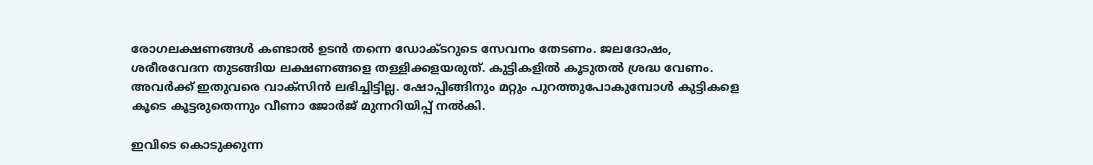രോഗലക്ഷണങ്ങള്‍ കണ്ടാല്‍ ഉടന്‍ തന്നെ ഡോക്ടറുടെ സേവനം തേടണം. ജലദോഷം, ശരീരവേദന തുടങ്ങിയ ലക്ഷണങ്ങളെ തള്ളിക്കളയരുത്. കുട്ടികളില്‍ കൂടുതല്‍ ശ്രദ്ധ വേണം. അവര്‍ക്ക് ഇതുവരെ വാക്‌സിന്‍ ലഭിച്ചിട്ടില്ല. ഷോപ്പിങ്ങിനും മറ്റും പുറത്തുപോകുമ്പോൾ കുട്ടികളെ കൂടെ കൂട്ടരുതെന്നും വീണാ ജോര്‍ജ് മുന്നറിയിപ്പ് നല്‍കി.

ഇവിടെ കൊടുക്കുന്ന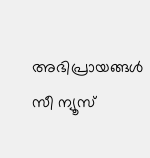അഭിപ്രായങ്ങള്‍ സീ ന്യൂസ്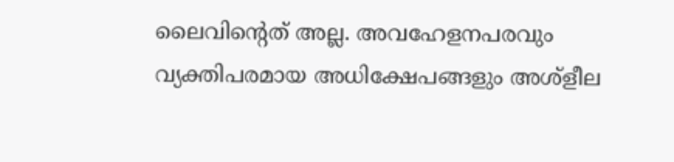ലൈവിന്റെത് അല്ല. അവഹേളനപരവും വ്യക്തിപരമായ അധിക്ഷേപങ്ങളും അശ്‌ളീല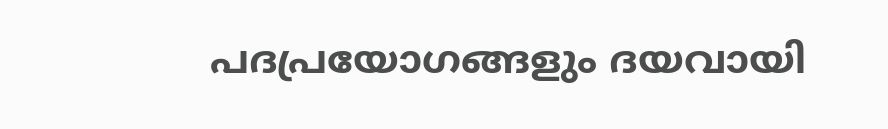പദപ്രയോഗങ്ങളും ദയവായി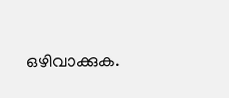ഒഴിവാക്കുക.